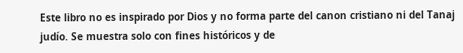Este libro no es inspirado por Dios y no forma parte del canon cristiano ni del Tanaj judío. Se muestra solo con fines históricos y de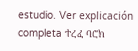estudio. Ver explicación completa ተረፈ ባሮክ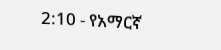2:10 - የአማርኛ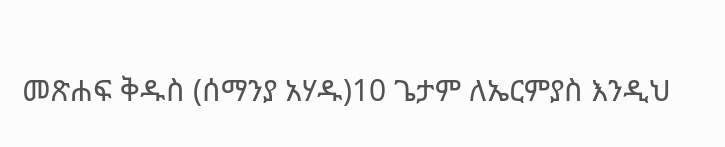መጽሐፍ ቅዱስ (ሰማንያ አሃዱ)10 ጌታም ለኤርምያስ እንዲህ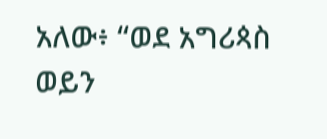አለው፥ “ወደ አግሪጳስ ወይን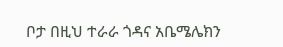ቦታ በዚህ ተራራ ጎዳና አቤሜሌክን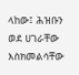ላከው፤ ሕዝቡን ወደ ሀገራቸው እስክመልሳቸው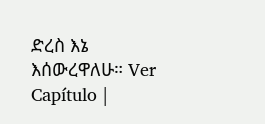ድረስ እኔ እሰውረዋለሁ። Ver Capítulo |